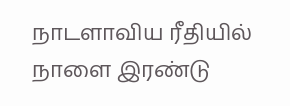நாடளாவிய ரீதியில் நாளை இரண்டு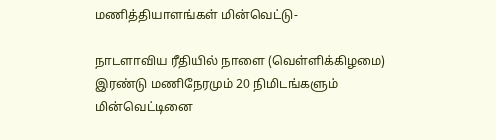மணித்தியாளங்கள் மின்வெட்டு-

நாடளாவிய ரீதியில் நாளை (வெள்ளிக்கிழமை) இரண்டு மணிநேரமும் 20 நிமிடங்களும் மின்வெட்டினை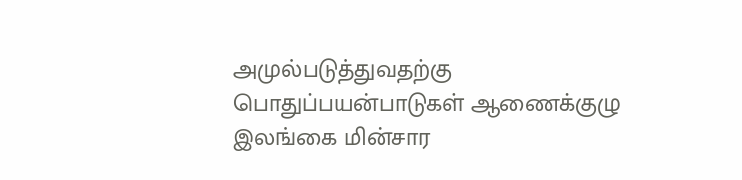அமுல்படுத்துவதற்கு பொதுப்பயன்பாடுகள் ஆணைக்குழு இலங்கை மின்சார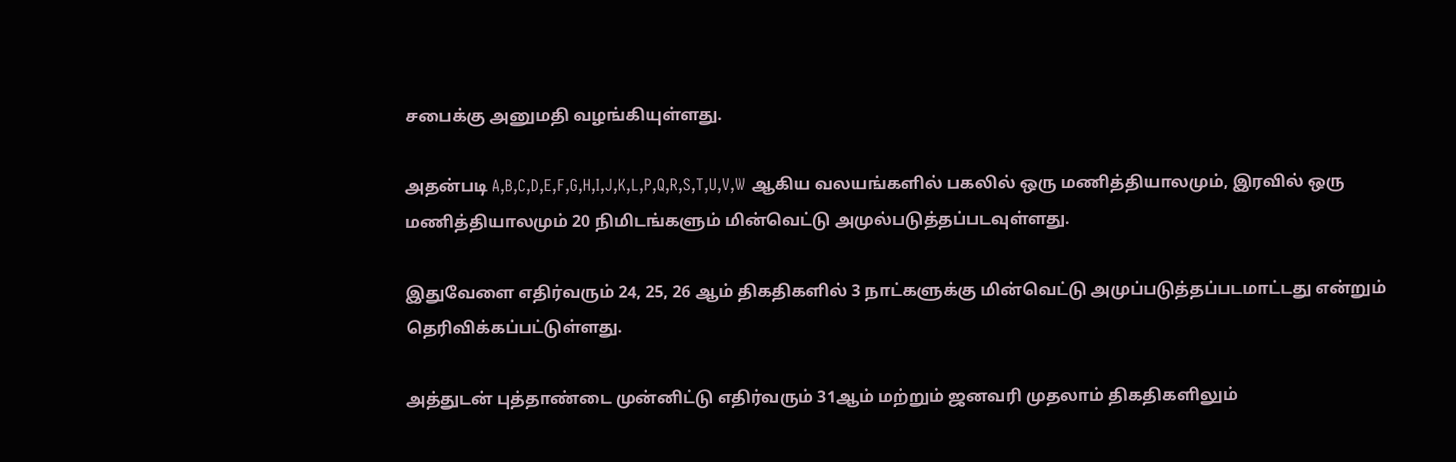சபைக்கு அனுமதி வழங்கியுள்ளது.

அதன்படி A,B,C,D,E,F,G,H,I,J,K,L,P,Q,R,S,T,U,V,W ஆகிய வலயங்களில் பகலில் ஒரு மணித்தியாலமும், இரவில் ஒரு மணித்தியாலமும் 20 நிமிடங்களும் மின்வெட்டு அமுல்படுத்தப்படவுள்ளது.

இதுவேளை எதிர்வரும் 24, 25, 26 ஆம் திகதிகளில் 3 நாட்களுக்கு மின்வெட்டு அமுப்படுத்தப்படமாட்டது என்றும் தெரிவிக்கப்பட்டுள்ளது.

அத்துடன் புத்தாண்டை முன்னிட்டு எதிர்வரும் 31ஆம் மற்றும் ஜனவரி முதலாம் திகதிகளிலும்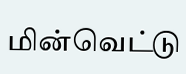மின்வெட்டு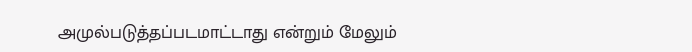அமுல்படுத்தப்படமாட்டாது என்றும் மேலும்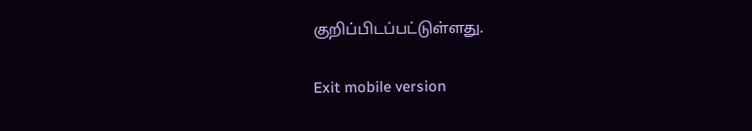குறிப்பிடப்பட்டுள்ளது.

Exit mobile version